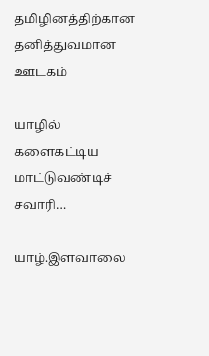தமிழினத்திற்கான தனித்துவமான ஊடகம்

யாழில் களைகட்டிய மாட்டுவண்டிச் சவாரி…

யாழ்.இளவாலை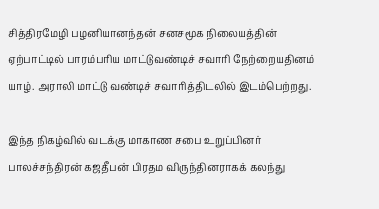சித்திரமேழி பழனியானந்தன் சனசமூக நிலையத்தின் ஏற்பாட்டில் பாரம்பரிய மாட்டுவண்டிச் சவாரி நேற்றையதினம்  யாழ். அராலி மாட்டு வண்டிச் சவாரித்திடலில் இடம்பெற்றது.

இந்த நிகழ்வில் வடக்கு மாகாண சபை உறுப்பினர் பாலச்சந்திரன் கஜதீபன் பிரதம விருந்தினராகக் கலந்து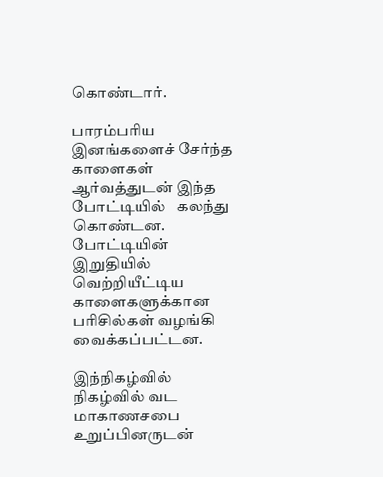கொண்டார்.

பாரம்பரிய இனங்களைச் சேர்ந்த காளைகள் ஆர்வத்துடன் இந்த போட்டியில்   கலந்து கொண்டன. போட்டியின் இறுதியில் வெற்றியீட்டிய காளைகளுக்கான பரிசில்கள் வழங்கி வைக்கப்பட்டன.

இந்நிகழ்வில்  நிகழ்வில் வட மாகாணசபை உறுப்பினருடன்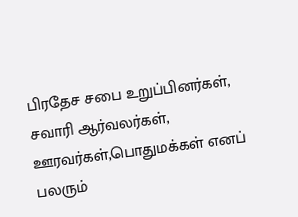பிரதேச சபை உறுப்பினர்கள், சவாரி ஆர்வலர்கள், ஊரவர்கள்,பொதுமக்கள் எனப் பலரும்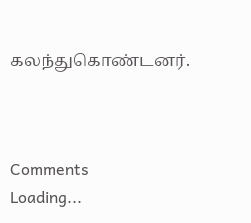கலந்துகொண்டனர்.



Comments
Loading...